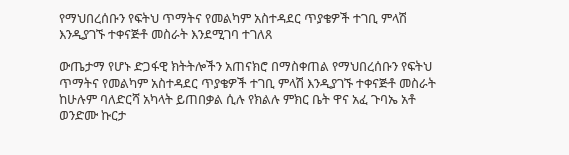የማህበረሰቡን የፍትህ ጥማትና የመልካም አስተዳደር ጥያቄዎች ተገቢ ምላሽ እንዲያገኙ ተቀናጅቶ መስራት እንደሚገባ ተገለጸ

ውጤታማ የሆኑ ድጋፋዊ ክትትሎችን አጠናክሮ በማስቀጠል የማህበረሰቡን የፍትህ ጥማትና የመልካም አስተዳደር ጥያቄዎች ተገቢ ምላሽ እንዲያገኙ ተቀናጅቶ መስራት ከሁሉም ባለድርሻ አካላት ይጠበቃል ሲሉ የክልሉ ምክር ቤት ዋና አፈ ጉባኤ አቶ ወንድሙ ኩርታ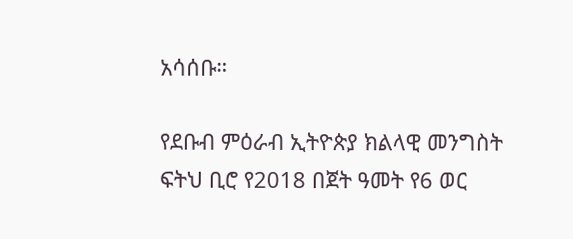አሳሰቡ።

የደቡብ ምዕራብ ኢትዮጵያ ክልላዊ መንግስት ፍትህ ቢሮ የ2018 በጀት ዓመት የ6 ወር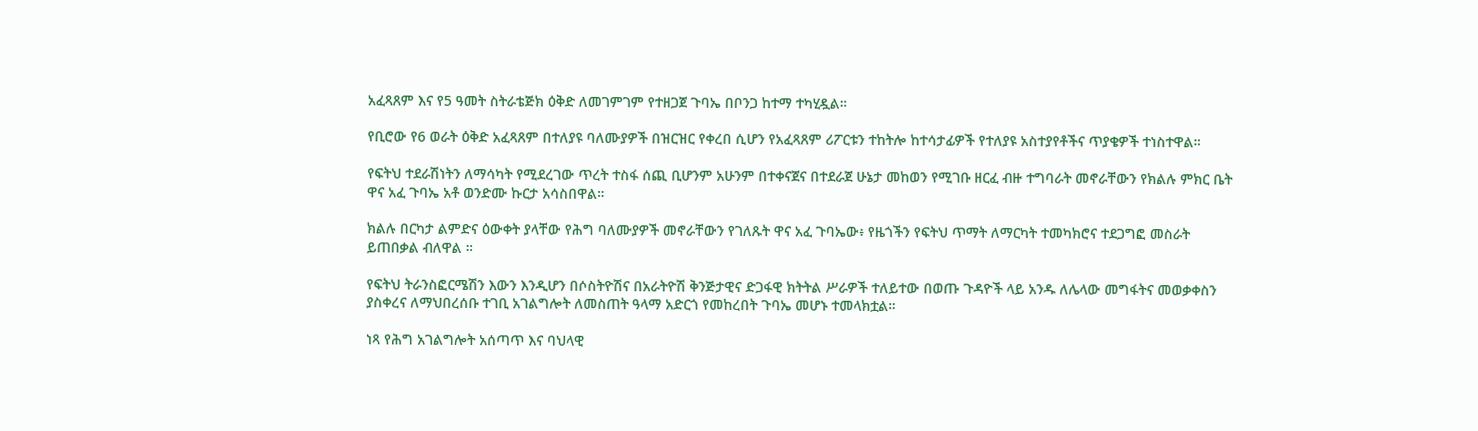አፈጻጸም እና የ5 ዓመት ስትራቴጅክ ዕቅድ ለመገምገም የተዘጋጀ ጉባኤ በቦንጋ ከተማ ተካሂዷል።

የቢሮው የ6 ወራት ዕቅድ አፈጻጸም በተለያዩ ባለሙያዎች በዝርዝር የቀረበ ሲሆን የአፈጻጸም ሪፖርቱን ተከትሎ ከተሳታፊዎች የተለያዩ አስተያየቶችና ጥያቄዎች ተነስተዋል።

የፍትህ ተደራሽነትን ለማሳካት የሚደረገው ጥረት ተስፋ ሰጪ ቢሆንም አሁንም በተቀናጀና በተደራጀ ሁኔታ መከወን የሚገቡ ዘርፈ ብዙ ተግባራት መኖራቸውን የክልሉ ምክር ቤት ዋና አፈ ጉባኤ አቶ ወንድሙ ኩርታ አሳስበዋል።

ክልሉ በርካታ ልምድና ዕውቀት ያላቸው የሕግ ባለሙያዎች መኖራቸውን የገለጹት ዋና አፈ ጉባኤው፥ የዜጎችን የፍትህ ጥማት ለማርካት ተመካክሮና ተደጋግፎ መስራት ይጠበቃል ብለዋል ።

የፍትህ ትራንስፎርሜሽን እውን እንዲሆን በሶስትዮሽና በአራትዮሽ ቅንጅታዊና ድጋፋዊ ክትትል ሥራዎች ተለይተው በወጡ ጉዳዮች ላይ አንዱ ለሌላው መግፋትና መወቃቀስን ያስቀረና ለማህበረሰቡ ተገቢ አገልግሎት ለመስጠት ዓላማ አድርጎ የመከረበት ጉባኤ መሆኑ ተመላክቷል።

ነጻ የሕግ አገልግሎት አሰጣጥ እና ባህላዊ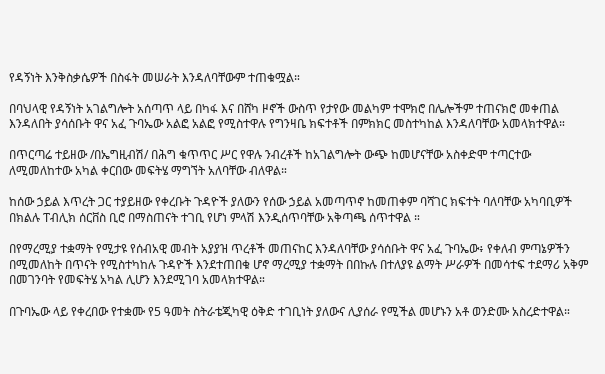የዳኝነት እንቅስቃሴዎች በስፋት መሠራት እንዳለባቸውም ተጠቁሟል።

በባህላዊ የዳኝነት አገልግሎት አሰጣጥ ላይ በካፋ እና በሸካ ዞኖች ውስጥ የታየው መልካም ተሞክሮ በሌሎችም ተጠናክሮ መቀጠል እንዳለበት ያሳሰቡት ዋና አፈ ጉባኤው አልፎ አልፎ የሚስተዋሉ የግንዛቤ ክፍተቶች በምክክር መስተካከል እንዳለባቸው አመላክተዋል።

በጥርጣሬ ተይዘው /በኤግዚብሽ/ በሕግ ቁጥጥር ሥር የዋሉ ንብረቶች ከአገልግሎት ውጭ ከመሆናቸው አስቀድሞ ተጣርተው ለሚመለከተው አካል ቀርበው መፍትሄ ማግኘት አለባቸው ብለዋል።

ከሰው ኃይል እጥረት ጋር ተያይዘው የቀረቡት ጉዳዮች ያለውን የሰው ኃይል አመጣጥኖ ከመጠቀም ባሻገር ክፍተት ባለባቸው አካባቢዎች በክልሉ ፐብሊክ ሰርቨስ ቢሮ በማስጠናት ተገቢ የሆነ ምላሽ እንዲሰጥባቸው አቅጣጫ ሰጥተዋል ።

በየማረሚያ ተቋማት የሚታዩ የሰብአዊ መብት አያያዝ ጥረቶች መጠናከር እንዳለባቸው ያሳሰቡት ዋና አፈ ጉባኤው፥ የቀለብ ምጣኔዎችን በሚመለከት በጥናት የሚስተካከሉ ጉዳዮች እንደተጠበቁ ሆኖ ማረሚያ ተቋማት በበኩሉ በተለያዩ ልማት ሥራዎች በመሳተፍ ተደማሪ አቅም በመገንባት የመፍትሄ አካል ሊሆን እንደሚገባ አመላክተዋል።

በጉባኤው ላይ የቀረበው የተቋሙ የ5 ዓመት ስትራቴጂካዊ ዕቅድ ተገቢነት ያለውና ሊያሰራ የሚችል መሆኑን አቶ ወንድሙ አስረድተዋል።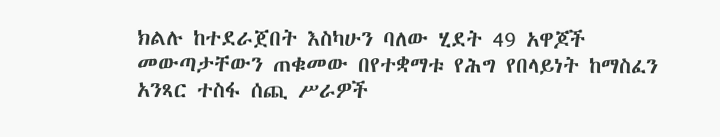ክልሉ ከተደራጀበት እስካሁን ባለው ሂደት 49 አዋጆች መውጣታቸውን ጠቁመው በየተቋማቱ የሕግ የበላይነት ከማስፈን አንጻር ተስፋ ሰጪ ሥራዎች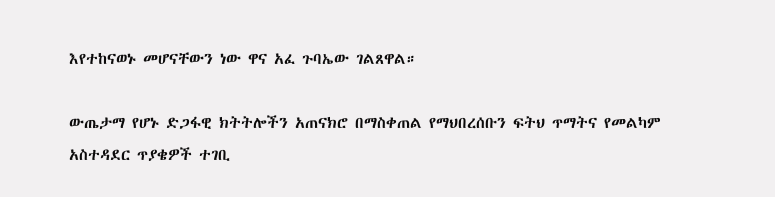እየተከናወኑ መሆናቸውን ነው ዋና አፈ ጉባኤው ገልጸዋል።

ውጤታማ የሆኑ ድጋፋዊ ክትትሎችን አጠናክሮ በማስቀጠል የማህበረሰቡን ፍትህ ጥማትና የመልካም አስተዳደር ጥያቄዎች ተገቢ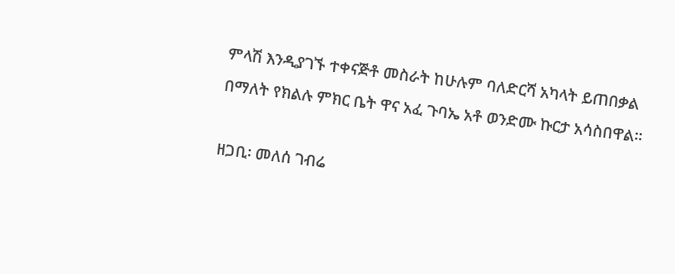ምላሽ እንዲያገኙ ተቀናጅቶ መስራት ከሁሉም ባለድርሻ አካላት ይጠበቃል በማለት የክልሉ ምክር ቤት ዋና አፈ ጉባኤ አቶ ወንድሙ ኩርታ አሳስበዋል።

ዘጋቢ፡ መለሰ ገብሬ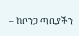– ከቦንጋ ጣቢያችን